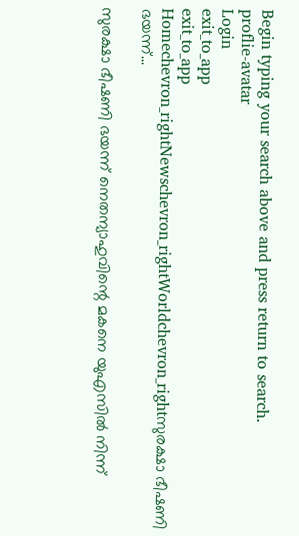Begin typing your search above and press return to search.
proflie-avatar
Login
exit_to_app
exit_to_app
Homechevron_rightNewschevron_rightWorldchevron_rightസുരക്ഷാ ഭീഷണി ഭയന്ന്...

സുരക്ഷാ ഭീഷണി ഭയന്ന് നെതന്യാഹുവിന്റെ മകനെ യുഎസിൽ നിന്ന്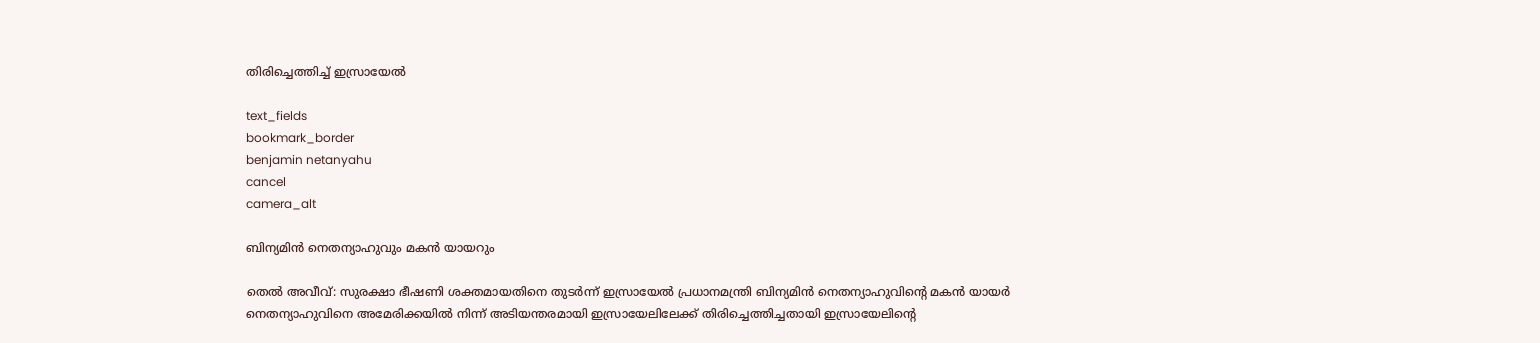തിരിച്ചെത്തിച്ച് ഇസ്രായേൽ

text_fields
bookmark_border
benjamin netanyahu
cancel
camera_alt

ബിന്യമിൻ നെതന്യാഹുവും മകൻ യായറും

തെൽ അവീവ്: സുരക്ഷാ ഭീഷണി ശക്തമായതിനെ തുടർന്ന് ഇസ്രായേൽ പ്രധാനമന്ത്രി ബിന്യമിൻ നെതന്യാഹുവിന്റെ മകൻ യായർ നെതന്യാഹുവിനെ അമേരിക്കയിൽ നിന്ന് അടിയന്തരമായി ഇസ്രായേലിലേക്ക് തിരിച്ചെത്തിച്ചതായി ഇസ്രായേലിന്റെ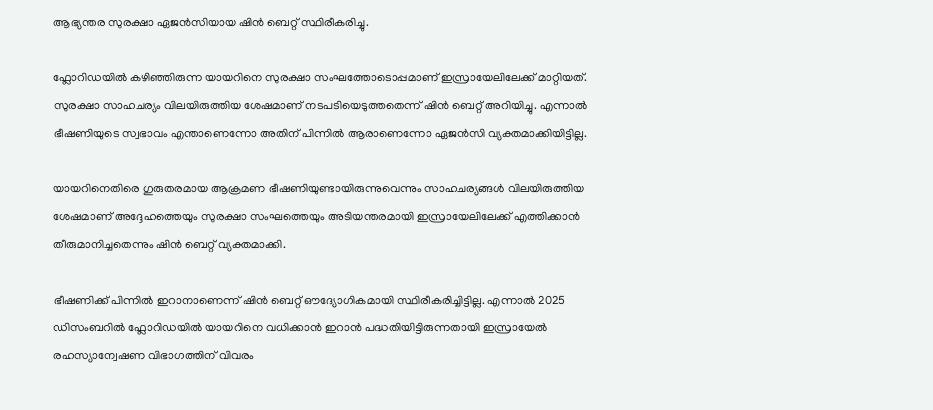ആഭ്യന്തര സുരക്ഷാ ഏജൻസിയായ ഷിൻ ബെറ്റ് സ്ഥിരീകരിച്ചു.

ഫ്ലോറിഡയിൽ കഴിഞ്ഞിരുന്ന യായറിനെ സുരക്ഷാ സംഘത്തോടൊപ്പമാണ് ഇസ്രായേലിലേക്ക് മാറ്റിയത്. സുരക്ഷാ സാഹചര്യം വിലയിരുത്തിയ ശേഷമാണ് നടപടിയെടുത്തതെന്ന് ഷിൻ ബെറ്റ് അറിയിച്ചു. എന്നാൽ ഭീഷണിയുടെ സ്വഭാവം എന്താണെന്നോ അതിന് പിന്നിൽ ആരാണെന്നോ ഏജൻസി വ്യക്തമാക്കിയിട്ടില്ല.

യായറിനെതിരെ ഗുരുതരമായ ആക്രമണ ഭീഷണിയുണ്ടായിരുന്നുവെന്നും സാഹചര്യങ്ങൾ വിലയിരുത്തിയ ശേഷമാണ് അദ്ദേഹത്തെയും സുരക്ഷാ സംഘത്തെയും അടിയന്തരമായി ഇസ്രായേലിലേക്ക് എത്തിക്കാൻ തീരുമാനിച്ചതെന്നും ഷിൻ ബെറ്റ് വ്യക്തമാക്കി.

ഭീഷണിക്ക് പിന്നിൽ ഇറാനാണെന്ന് ഷിൻ ബെറ്റ് ഔദ്യോഗികമായി സ്ഥിരീകരിച്ചിട്ടില്ല. എന്നാൽ 2025 ഡിസംബറിൽ ഫ്ലോറിഡയിൽ യായറിനെ വധിക്കാൻ ഇറാൻ പദ്ധതിയിട്ടിരുന്നതായി ഇസ്രായേൽ രഹസ്യാന്വേഷണ വിഭാഗത്തിന് വിവരം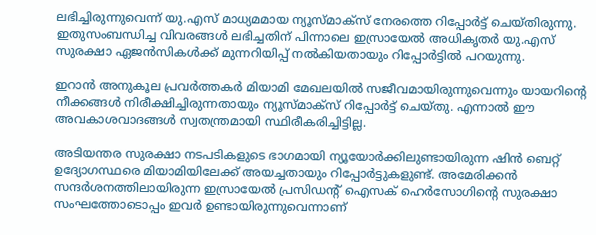ലഭിച്ചിരുന്നുവെന്ന് യു.എസ് മാധ്യമമായ ന്യൂസ്‌മാക്സ് നേരത്തെ റിപ്പോർട്ട് ചെയ്തിരുന്നു. ഇതുസംബന്ധിച്ച വിവരങ്ങൾ ലഭിച്ചതിന് പിന്നാലെ ഇസ്രായേൽ അധികൃതർ യു.എസ് സുരക്ഷാ ഏജൻസികൾക്ക് മുന്നറിയിപ്പ് നൽകിയതായും റിപ്പോർട്ടിൽ പറയുന്നു.

ഇറാൻ അനുകൂല പ്രവർത്തകർ മിയാമി മേഖലയിൽ സജീവമായിരുന്നുവെന്നും യായറിന്റെ നീക്കങ്ങൾ നിരീക്ഷിച്ചിരുന്നതായും ന്യൂസ്‌മാക്സ് റിപ്പോർട്ട് ചെയ്തു. എന്നാൽ ഈ അവകാശവാദങ്ങൾ സ്വതന്ത്രമായി സ്ഥിരീകരിച്ചിട്ടില്ല.

അടിയന്തര സുരക്ഷാ നടപടികളുടെ ഭാഗമായി ന്യൂയോർക്കിലുണ്ടായിരുന്ന ഷിൻ ബെറ്റ് ഉദ്യോഗസ്ഥരെ മിയാമിയിലേക്ക് അയച്ചതായും റിപ്പോർട്ടുകളുണ്ട്. അമേരിക്കൻ സന്ദർശനത്തിലായിരുന്ന ഇസ്രായേൽ പ്രസിഡന്റ് ഐസക് ഹെർസോഗിന്റെ സുരക്ഷാ സംഘത്തോടൊപ്പം ഇവർ ഉണ്ടായിരുന്നുവെന്നാണ്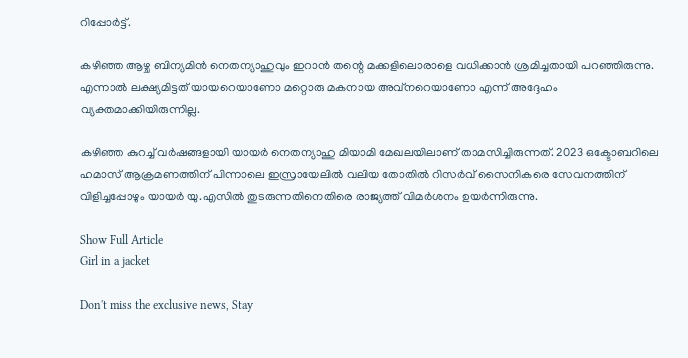റിപ്പോർട്ട്.

കഴിഞ്ഞ ആഴ്ച ബിന്യമിൻ നെതന്യാഹുവും ഇറാൻ തന്റെ മക്കളിലൊരാളെ വധിക്കാൻ ശ്രമിച്ചതായി പറഞ്ഞിരുന്നു. എന്നാൽ ലക്ഷ്യമിട്ടത് യായറെയാണോ മറ്റൊരു മകനായ അവ്നറെയാണോ എന്ന് അദ്ദേഹം വ്യക്തമാക്കിയിരുന്നില്ല.

കഴിഞ്ഞ കുറച്ച് വർഷങ്ങളായി യായർ നെതന്യാഹു മിയാമി മേഖലയിലാണ് താമസിച്ചിരുന്നത്. 2023 ഒക്ടോബറിലെ ഹമാസ് ആക്രമണത്തിന് പിന്നാലെ ഇസ്രായേലിൽ വലിയ തോതിൽ റിസർവ് സൈനികരെ സേവനത്തിന് വിളിച്ചപ്പോഴും യായർ യു.എസിൽ തുടരുന്നതിനെതിരെ രാജ്യത്ത് വിമർശനം ഉയർന്നിരുന്നു.

Show Full Article
Girl in a jacket

Don't miss the exclusive news, Stay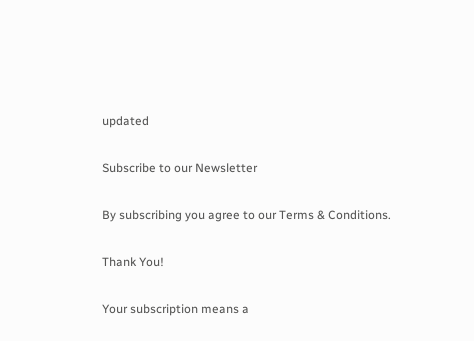updated

Subscribe to our Newsletter

By subscribing you agree to our Terms & Conditions.

Thank You!

Your subscription means a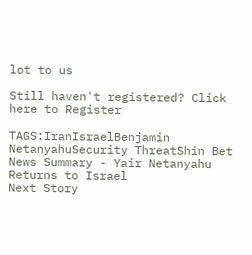lot to us

Still haven't registered? Click here to Register

TAGS:IranIsraelBenjamin NetanyahuSecurity ThreatShin Bet
News Summary - Yair Netanyahu Returns to Israel
Next Story